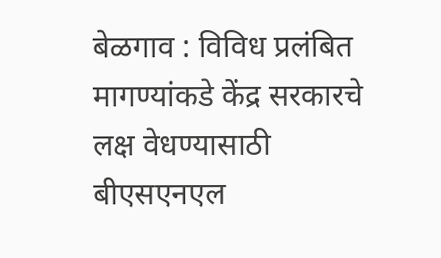बेळगाव : विविध प्रलंबित मागण्यांकडे केंद्र सरकारचे लक्ष वेधण्यासाठी बीएसएनएल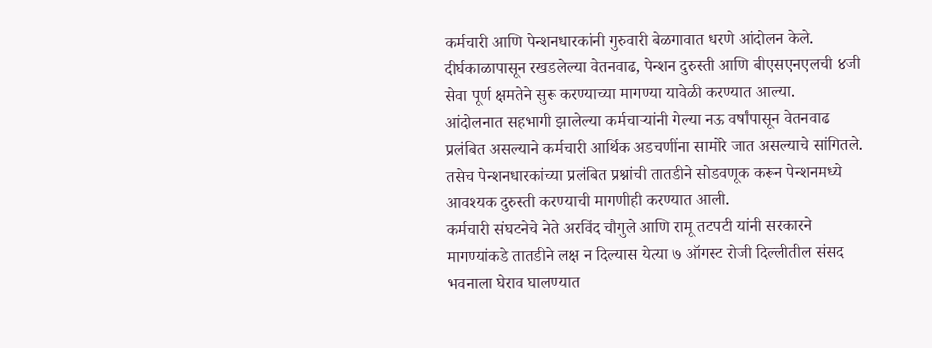कर्मचारी आणि पेन्शनधारकांनी गुरुवारी बेळगावात धरणे आंदोलन केले. दीर्घकाळापासून रखडलेल्या वेतनवाढ, पेन्शन दुरुस्ती आणि बीएसएनएलची ४जी सेवा पूर्ण क्षमतेने सुरू करण्याच्या मागण्या यावेळी करण्यात आल्या.
आंदोलनात सहभागी झालेल्या कर्मचाऱ्यांनी गेल्या नऊ वर्षांपासून वेतनवाढ प्रलंबित असल्याने कर्मचारी आर्थिक अडचणींना सामोरे जात असल्याचे सांगितले. तसेच पेन्शनधारकांच्या प्रलंबित प्रश्नांची तातडीने सोडवणूक करून पेन्शनमध्ये आवश्यक दुरुस्ती करण्याची मागणीही करण्यात आली.
कर्मचारी संघटनेचे नेते अरविंद चौगुले आणि रामू तटपटी यांनी सरकारने मागण्यांकडे तातडीने लक्ष न दिल्यास येत्या ७ ऑगस्ट रोजी दिल्लीतील संसद भवनाला घेराव घालण्यात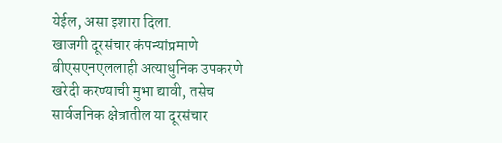येईल, असा इशारा दिला.
खाजगी दूरसंचार कंपन्यांप्रमाणे बीएसएनएललाही अत्याधुनिक उपकरणे खरेदी करण्याची मुभा द्यावी, तसेच सार्वजनिक क्षेत्रातील या दूरसंचार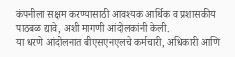कंपनीला सक्षम करण्यासाठी आवश्यक आर्थिक व प्रशासकीय पाठबळ द्यावे, अशी मागणी आंदोलकांनी केली.
या धरणे आंदोलनात बीएसएनएलचे कर्मचारी, अधिकारी आणि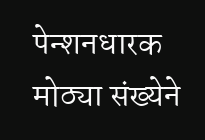पेन्शनधारक मोठ्या संख्येने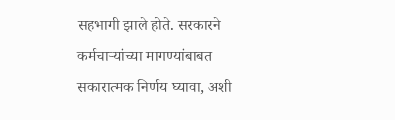सहभागी झाले होते. सरकारने कर्मचाऱ्यांच्या मागण्यांबाबत सकारात्मक निर्णय घ्यावा, अशी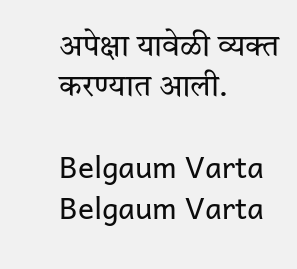अपेक्षा यावेळी व्यक्त करण्यात आली.

Belgaum Varta Belgaum Varta